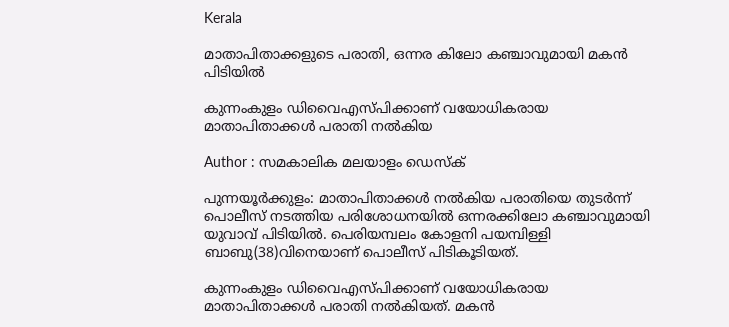Kerala

മാതാപിതാക്കളുടെ പരാതി, ഒന്നര കിലോ കഞ്ചാവുമായി മകന്‍ പിടിയില്‍

കുന്നംകുളം ഡിവൈഎസ്പിക്കാണ് വയോധികരായ മാതാപിതാക്കള്‍ പരാതി നല്‍കിയ

Author : സമകാലിക മലയാളം ഡെസ്ക്

പുന്നയൂര്‍ക്കുളം: മാതാപിതാക്കള്‍ നല്‍കിയ പരാതിയെ തുടര്‍ന്ന് പൊലീസ് നടത്തിയ പരിശോധനയില്‍ ഒന്നരക്കിലോ കഞ്ചാവുമായി യുവാവ് പിടിയില്‍. പെരിയമ്പലം കോളനി പയമ്പിള്ളി ബാബു(38)വിനെയാണ് പൊലീസ് പിടികൂടിയത്.

കുന്നംകുളം ഡിവൈഎസ്പിക്കാണ് വയോധികരായ മാതാപിതാക്കള്‍ പരാതി നല്‍കിയത്. മകന്‍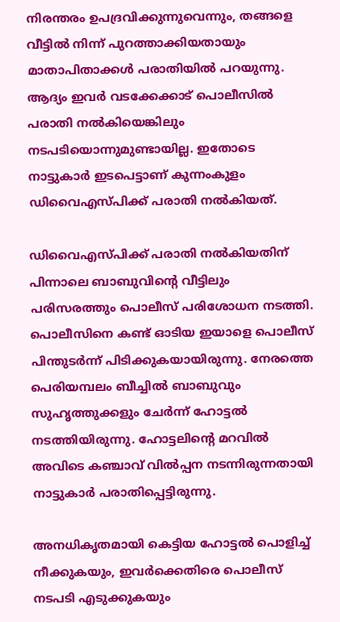നിരന്തരം ഉപദ്രവിക്കുന്നുവെന്നും, തങ്ങളെ വീട്ടില്‍ നിന്ന് പുറത്താക്കിയതായും മാതാപിതാക്കള്‍ പരാതിയില്‍ പറയുന്നു. ആദ്യം ഇവര്‍ വടക്കേക്കാട് പൊലീസില്‍ പരാതി നല്‍കിയെങ്കിലും നടപടിയൊന്നുമുണ്ടായില്ല. ഇതോടെ നാട്ടുകാര്‍ ഇടപെട്ടാണ് കുന്നംകുളം ഡിവൈഎസ്പിക്ക് പരാതി നല്‍കിയത്.

ഡിവൈഎസ്പിക്ക് പരാതി നല്‍കിയതിന് പിന്നാലെ ബാബുവിന്റെ വീട്ടിലും പരിസരത്തും പൊലീസ് പരിശോധന നടത്തി. പൊലീസിനെ കണ്ട് ഓടിയ ഇയാളെ പൊലീസ് പിന്തുടര്‍ന്ന് പിടിക്കുകയായിരുന്നു. നേരത്തെ പെരിയമ്പലം ബീച്ചില്‍ ബാബുവും സുഹൃത്തുക്കളും ചേര്‍ന്ന് ഹോട്ടല്‍ നടത്തിയിരുന്നു. ഹോട്ടലിന്റെ മറവില്‍ അവിടെ കഞ്ചാവ് വില്‍പ്പന നടന്നിരുന്നതായി നാട്ടുകാര്‍ പരാതിപ്പെട്ടിരുന്നു.

അനധികൃതമായി കെട്ടിയ ഹോട്ടല്‍ പൊളിച്ച് നീക്കുകയും, ഇവര്‍ക്കെതിരെ പൊലീസ് നടപടി എടുക്കുകയും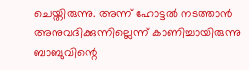ചെയ്തിരുന്നു. അന്ന് ഹോട്ടല്‍ നടത്താന്‍ അനുവദിക്കുന്നില്ലെന്ന് കാണിച്ചായിരുന്നു ബാബുവിന്റെ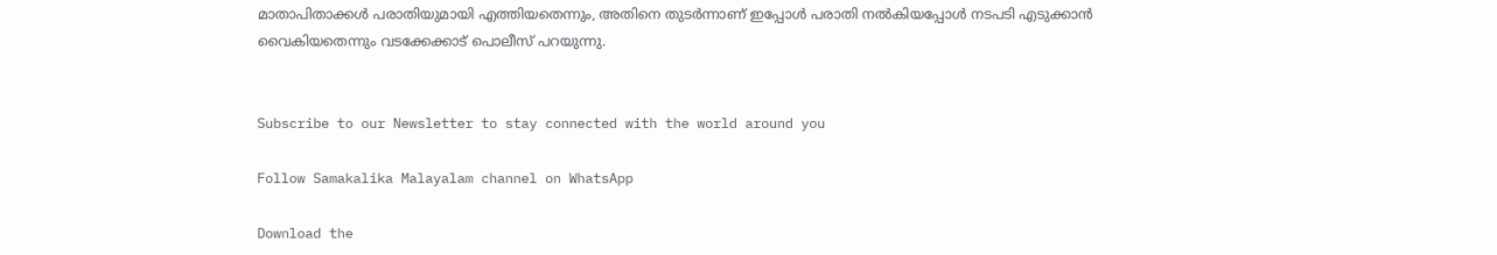മാതാപിതാക്കള്‍ പരാതിയുമായി എത്തിയതെന്നും, അതിനെ തുടര്‍ന്നാണ് ഇപ്പോള്‍ പരാതി നല്‍കിയപ്പോള്‍ നടപടി എടുക്കാന്‍ വൈകിയതെന്നും വടക്കേക്കാട് പൊലീസ് പറയുന്നു.


Subscribe to our Newsletter to stay connected with the world around you

Follow Samakalika Malayalam channel on WhatsApp

Download the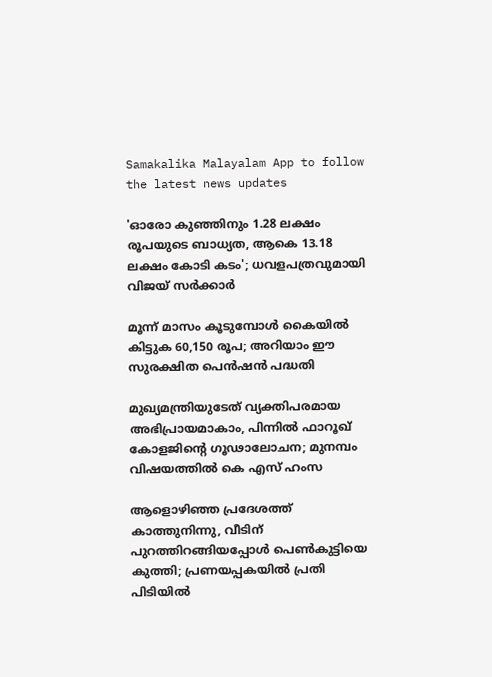Samakalika Malayalam App to follow the latest news updates

'ഓരോ കുഞ്ഞിനും 1.28 ലക്ഷം രൂപയുടെ ബാധ്യത, ആകെ 13.18 ലക്ഷം കോടി കടം'; ധവളപത്രവുമായി വിജയ്‌ സർക്കാർ

മൂന്ന് മാസം കൂടുമ്പോള്‍ കൈയില്‍ കിട്ടുക 60,150 രൂപ; അറിയാം ഈ സുരക്ഷിത പെന്‍ഷന്‍ പദ്ധതി

മുഖ്യമന്ത്രിയുടേത് വ്യക്തിപരമായ അഭിപ്രായമാകാം, പിന്നിൽ ഫാറൂഖ് കോളജിന്റെ ഗൂഢാലോചന; മുനമ്പം വിഷയത്തിൽ കെ എസ് ഹംസ

ആളൊഴിഞ്ഞ പ്രദേശത്ത് കാത്തുനിന്നു, വീടിന് പുറത്തിറങ്ങിയപ്പോള്‍ പെണ്‍കുട്ടിയെ കുത്തി; പ്രണയപ്പകയില്‍ പ്രതി പിടിയില്‍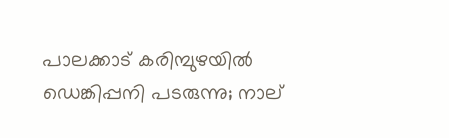പാലക്കാട് കരിമ്പുഴയിൽ ഡെങ്കിപ്പനി പടരുന്നു; നാല്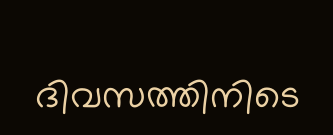ദിവസത്തിനിടെ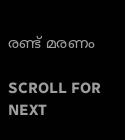രണ്ട് മരണം

SCROLL FOR NEXT